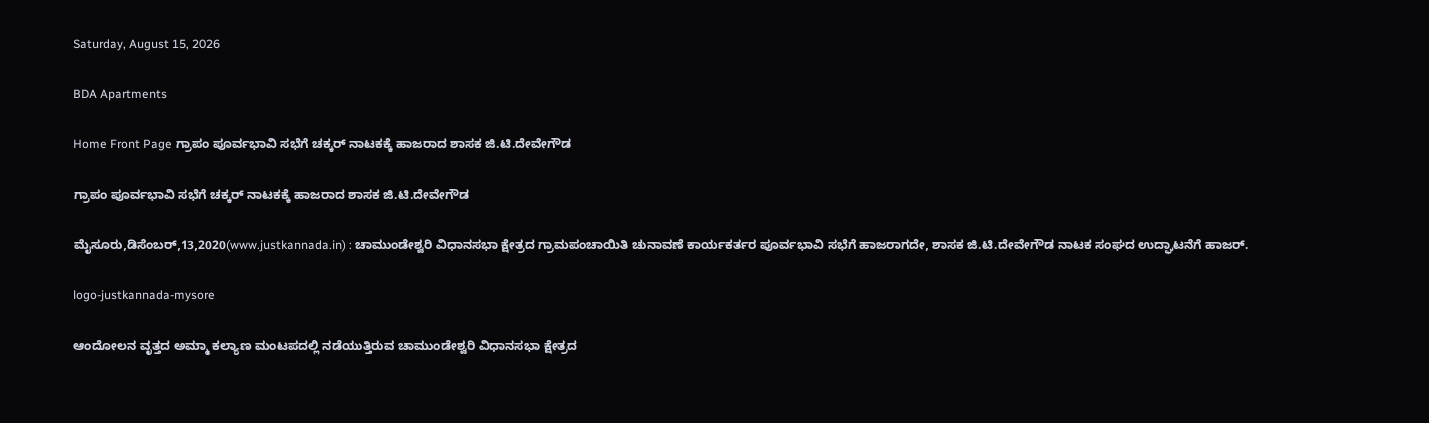Saturday, August 15, 2026

BDA Apartments

Home Front Page ಗ್ರಾಪಂ ಪೂರ್ವಭಾವಿ ಸಭೆಗೆ ಚಕ್ಕರ್ ನಾಟಕಕ್ಕೆ ಹಾಜರಾದ ಶಾಸಕ ಜಿ.ಟಿ.ದೇವೇಗೌಡ

ಗ್ರಾಪಂ ಪೂರ್ವಭಾವಿ ಸಭೆಗೆ ಚಕ್ಕರ್ ನಾಟಕಕ್ಕೆ ಹಾಜರಾದ ಶಾಸಕ ಜಿ.ಟಿ.ದೇವೇಗೌಡ

ಮೈಸೂರು,ಡಿಸೆಂಬರ್,13,2020(www.justkannada.in) : ಚಾಮುಂಡೇಶ್ವರಿ ವಿಧಾನಸಭಾ ಕ್ಷೇತ್ರದ ಗ್ರಾಮಪಂಚಾಯಿತಿ ಚುನಾವಣೆ ಕಾರ್ಯಕರ್ತರ ಪೂರ್ವಭಾವಿ ಸಭೆಗೆ ಹಾಜರಾಗದೇ, ಶಾಸಕ ಜಿ.ಟಿ.ದೇವೇಗೌಡ ನಾಟಕ ಸಂಘದ ಉದ್ಘಾಟನೆಗೆ ಹಾಜರ್.

logo-justkannada-mysore

ಆಂದೋಲನ ವೃತ್ತದ ಅಮ್ಮಾ ಕಲ್ಯಾಣ ಮಂಟಪದಲ್ಲಿ ನಡೆಯುತ್ತಿರುವ ಚಾಮುಂಡೇಶ್ವರಿ ವಿಧಾನಸಭಾ ಕ್ಷೇತ್ರದ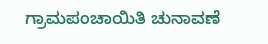ಗ್ರಾಮಪಂಚಾಯಿತಿ ಚುನಾವಣೆ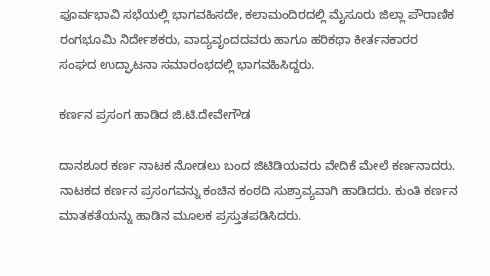ಪೂರ್ವಭಾವಿ ಸಭೆಯಲ್ಲಿ ಭಾಗವಹಿಸದೇ, ಕಲಾಮಂದಿರದಲ್ಲಿ ಮೈಸೂರು ಜಿಲ್ಲಾ ಪೌರಾಣಿಕ ರಂಗಭೂಮಿ ನಿರ್ದೇಶಕರು, ವಾದ್ಯವೃಂದದವರು ಹಾಗೂ ಹರಿಕಥಾ ಕೀರ್ತನಕಾರರ ಸಂಘದ ಉದ್ಘಾಟನಾ ಸಮಾರಂಭದಲ್ಲಿ ಭಾಗವಹಿಸಿದ್ದರು.

ಕರ್ಣನ ಪ್ರಸಂಗ ಹಾಡಿದ ಜಿ.ಟಿ.ದೇವೇಗೌಡ

ದಾನಶೂರ ಕರ್ಣ ನಾಟಕ ನೋಡಲು ಬಂದ ಜಿಟಿಡಿಯವರು ವೇದಿಕೆ ಮೇಲೆ ಕರ್ಣನಾದರು.  ನಾಟಕದ ಕರ್ಣನ ಪ್ರಸಂಗವನ್ನು ಕಂಚಿನ ಕಂಠದಿ ಸುಶ್ರಾವ್ಯವಾಗಿ ಹಾಡಿದರು. ಕುಂತಿ ಕರ್ಣನ ಮಾತಕತೆಯನ್ನು ಹಾಡಿನ ಮೂಲಕ ಪ್ರಸ್ತುತಪಡಿಸಿದರು.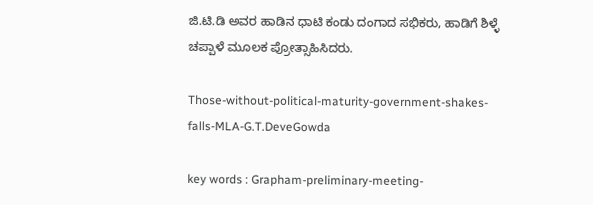ಜಿ.ಟಿ.ಡಿ ಅವರ ಹಾಡಿನ ಧಾಟಿ ಕಂಡು ದಂಗಾದ ಸಭಿಕರು, ಹಾಡಿಗೆ ಶಿಳ್ಳೆ ಚಪ್ಪಾಳೆ ಮೂಲಕ ಪ್ರೋತ್ಸಾಹಿಸಿದರು.

Those-without-political-maturity-government-shakes-falls-MLA-G.T.DeveGowda

key words : Grapham-preliminary-meeting-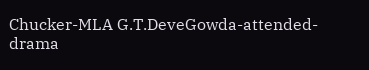Chucker-MLA G.T.DeveGowda-attended-drama